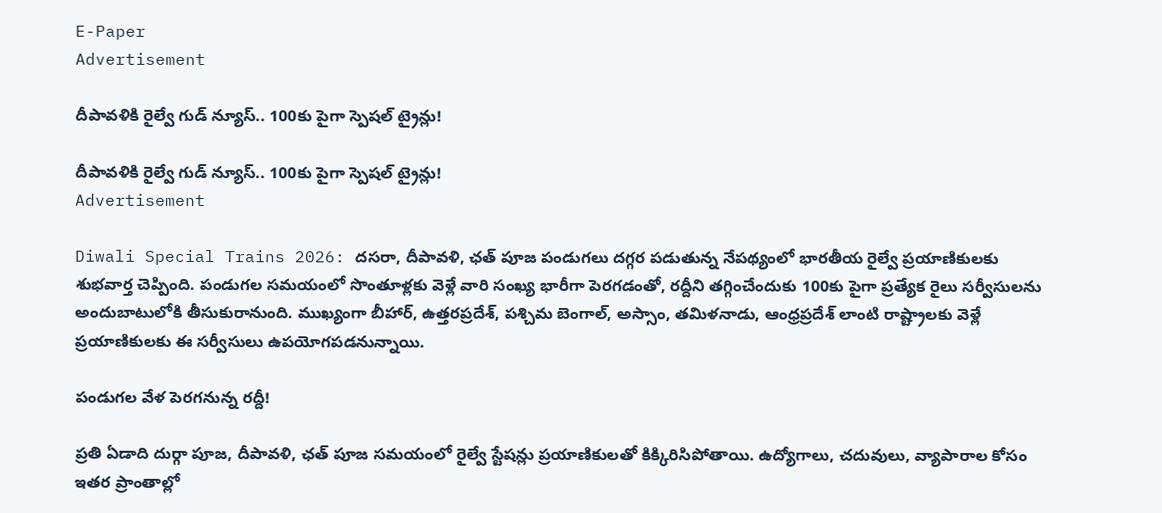E-Paper
Advertisement

దీపావళికి రైల్వే గుడ్ న్యూస్.. 100కు పైగా స్పెషల్ ట్రైన్లు!

దీపావళికి రైల్వే గుడ్ న్యూస్.. 100కు పైగా స్పెషల్ ట్రైన్లు!
Advertisement

Diwali Special Trains 2026: దసరా, దీపావళి, ఛత్ పూజ పండుగలు దగ్గర పడుతున్న నేపథ్యంలో భారతీయ రైల్వే ప్రయాణికులకు శుభవార్త చెప్పింది. పండుగల సమయంలో సొంతూళ్లకు వెళ్లే వారి సంఖ్య భారీగా పెరగడంతో, రద్దీని తగ్గించేందుకు 100కు పైగా ప్రత్యేక రైలు సర్వీసులను అందుబాటులోకి తీసుకురానుంది. ముఖ్యంగా బీహార్, ఉత్తరప్రదేశ్, పశ్చిమ బెంగాల్, అస్సాం, తమిళనాడు, ఆంధ్రప్రదేశ్ లాంటి రాష్ట్రాలకు వెళ్లే ప్రయాణికులకు ఈ సర్వీసులు ఉపయోగపడనున్నాయి.

పండుగల వేళ పెరగనున్న రద్దీ!

ప్రతి ఏడాది దుర్గా పూజ, దీపావళి, ఛత్ పూజ సమయంలో రైల్వే స్టేషన్లు ప్రయాణికులతో కిక్కిరిసిపోతాయి. ఉద్యోగాలు, చదువులు, వ్యాపారాల కోసం ఇతర ప్రాంతాల్లో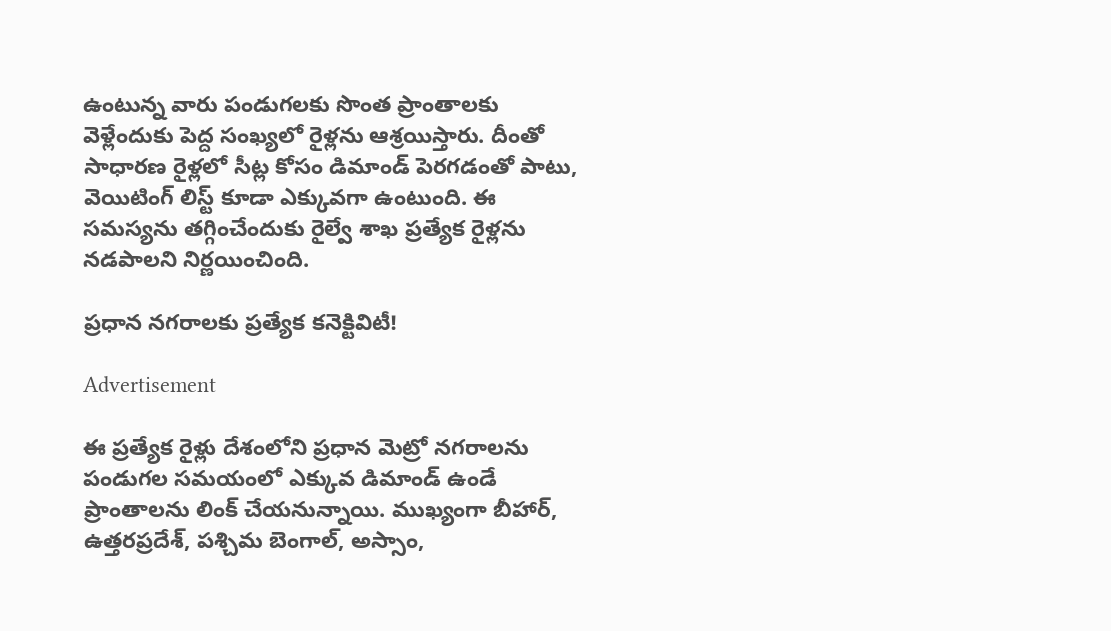ఉంటున్న వారు పండుగలకు సొంత ప్రాంతాలకు వెళ్లేందుకు పెద్ద సంఖ్యలో రైళ్లను ఆశ్రయిస్తారు. దీంతో సాధారణ రైళ్లలో సీట్ల కోసం డిమాండ్ పెరగడంతో పాటు, వెయిటింగ్ లిస్ట్ కూడా ఎక్కువగా ఉంటుంది. ఈ సమస్యను తగ్గించేందుకు రైల్వే శాఖ ప్రత్యేక రైళ్లను నడపాలని నిర్ణయించింది.

ప్రధాన నగరాలకు ప్రత్యేక కనెక్టివిటీ!

Advertisement

ఈ ప్రత్యేక రైళ్లు దేశంలోని ప్రధాన మెట్రో నగరాలను పండుగల సమయంలో ఎక్కువ డిమాండ్ ఉండే ప్రాంతాలను లింక్ చేయనున్నాయి. ముఖ్యంగా బీహార్, ఉత్తరప్రదేశ్, పశ్చిమ బెంగాల్, అస్సాం,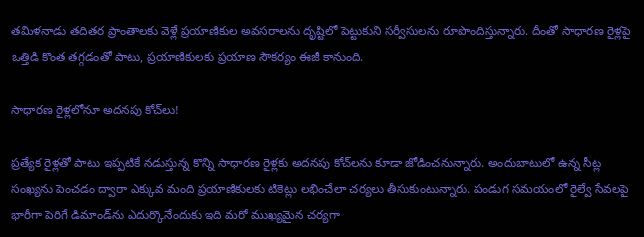తమిళనాడు తదితర ప్రాంతాలకు వెళ్లే ప్రయాణికుల అవసరాలను దృష్టిలో పెట్టుకుని సర్వీసులను రూపొందిస్తున్నారు. దీంతో సాధారణ రైళ్లపై ఒత్తిడి కొంత తగ్గడంతో పాటు, ప్రయాణికులకు ప్రయాణ సౌకర్యం ఈజీ కానుంది.

సాధారణ రైళ్లలోనూ అదనపు కోచ్‌లు!

ప్రత్యేక రైళ్లతో పాటు ఇప్పటికే నడుస్తున్న కొన్ని సాధారణ రైళ్లకు అదనపు కోచ్‌లను కూడా జోడించనున్నారు. అందుబాటులో ఉన్న సీట్ల సంఖ్యను పెంచడం ద్వారా ఎక్కువ మంది ప్రయాణికులకు టికెట్లు లభించేలా చర్యలు తీసుకుంటున్నారు. పండుగ సమయంలో రైల్వే సేవలపై భారీగా పెరిగే డిమాండ్‌ను ఎదుర్కొనేందుకు ఇది మరో ముఖ్యమైన చర్యగా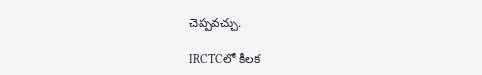చెప్పవచ్చు.

IRCTCలో కీలక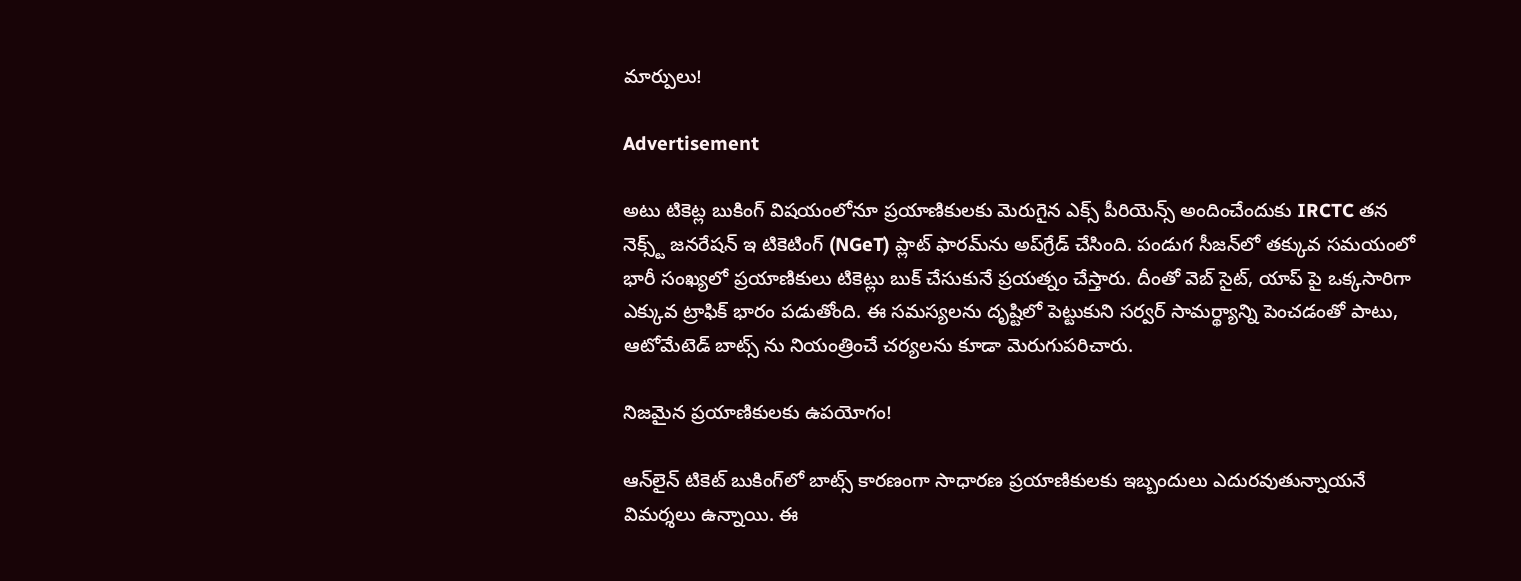మార్పులు!

Advertisement

అటు టికెట్ల బుకింగ్ విషయంలోనూ ప్రయాణికులకు మెరుగైన ఎక్స్ పీరియెన్స్ అందించేందుకు IRCTC తన నెక్స్ట్ జనరేషన్ ఇ టికెటింగ్ (NGeT) ప్లాట్‌ ఫారమ్‌ను అప్‌గ్రేడ్ చేసింది. పండుగ సీజన్‌లో తక్కువ సమయంలో భారీ సంఖ్యలో ప్రయాణికులు టికెట్లు బుక్ చేసుకునే ప్రయత్నం చేస్తారు. దీంతో వెబ్‌ సైట్, యాప్‌ పై ఒక్కసారిగా ఎక్కువ ట్రాఫిక్ భారం పడుతోంది. ఈ సమస్యలను దృష్టిలో పెట్టుకుని సర్వర్ సామర్థ్యాన్ని పెంచడంతో పాటు, ఆటోమేటెడ్ బాట్స్‌ ను నియంత్రించే చర్యలను కూడా మెరుగుపరిచారు.

నిజమైన ప్రయాణికులకు ఉపయోగం!

ఆన్‌లైన్ టికెట్ బుకింగ్‌లో బాట్స్ కారణంగా సాధారణ ప్రయాణికులకు ఇబ్బందులు ఎదురవుతున్నాయనే విమర్శలు ఉన్నాయి. ఈ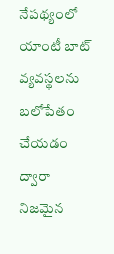నేపథ్యంలో యాంటీ బాట్ వ్యవస్థలను బలోపేతం చేయడం ద్వారా నిజమైన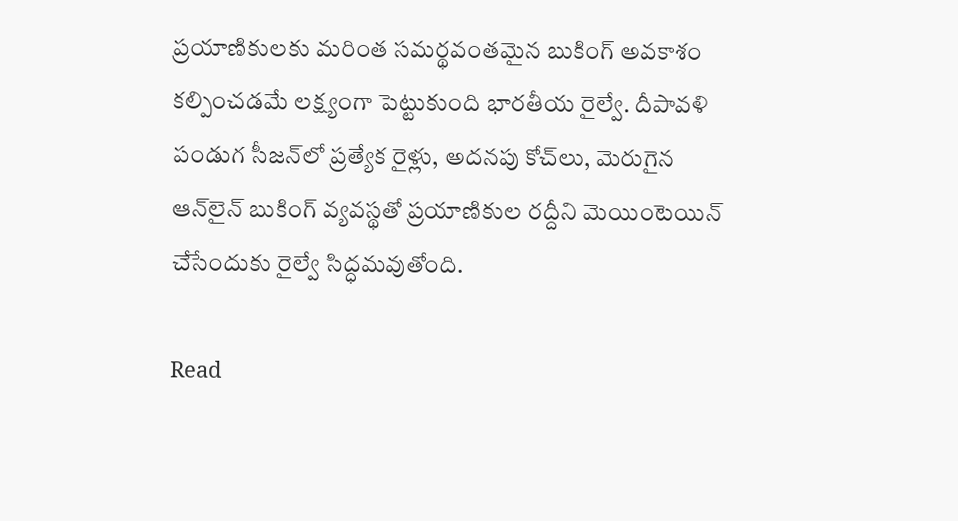ప్రయాణికులకు మరింత సమర్థవంతమైన బుకింగ్ అవకాశం కల్పించడమే లక్ష్యంగా పెట్టుకుంది భారతీయ రైల్వే. దీపావళి పండుగ సీజన్‌లో ప్రత్యేక రైళ్లు, అదనపు కోచ్‌లు, మెరుగైన ఆన్‌లైన్ బుకింగ్ వ్యవస్థతో ప్రయాణికుల రద్దీని మెయింటెయిన్ చేసేందుకు రైల్వే సిద్ధమవుతోంది.

Read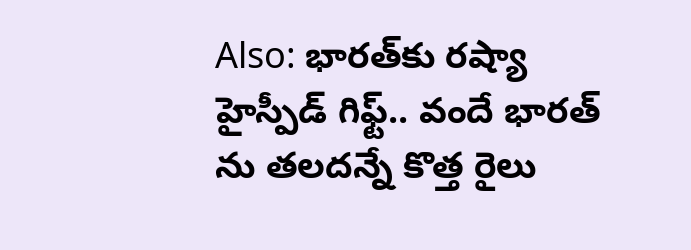Also: భారత్‌కు రష్యా హైస్పీడ్ గిఫ్ట్.. వందే భారత్‌ ను తలదన్నే కొత్త రైలు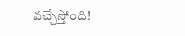వచ్చేస్తోంది!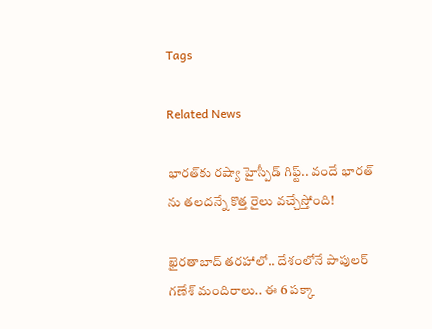Tags

Related News

భారత్‌కు రష్యా హైస్పీడ్ గిఫ్ట్.. వందే భారత్‌ ను తలదన్నే కొత్త రైలు వచ్చేస్తోంది!

ఖైరతాబాద్ తరహాలో.. దేశంలోనే పాపులర్ గణేశ్ మందిరాలు.. ఈ 6 పక్కా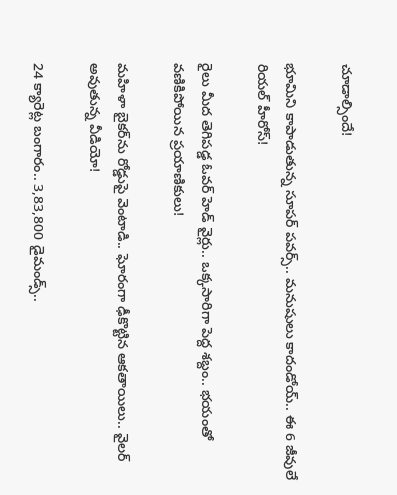చూడాల్సిందే!

భూమిని కాపాడుతున్న సూపర్ పవర్స్.. మనుషులు కాదండోయ్.. ఈ 6 జీవులే రియల్ హీరోస్!

రైలు మీద తెగిపడ్డ ఓవర్‌ హెడ్ వైర్లు.. ఒక్కసారిగా పెద్ద శబ్దం.. భయంతో వణికిపోయిన ప్రయాణికులు!

మహిళా బైకర్‌ను రోడ్డుపై వెంటాడి.. ఘోరంగా ఢీకొట్టిన ఆకతాయిలు.. వైలర్ అవుతున్న వీడియో!

24 క్యారెట్ల బంగారం.. 3,83,800 డైమండ్స్..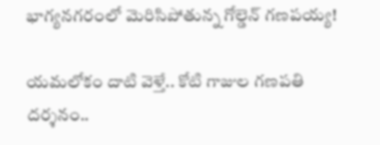భాగ్యనగరంలో మెరిసిపోతున్న గోల్డెన్ గణపయ్య!

యమలోకం దాటి వెళ్తే.. కోటి గాజుల గణపతి దర్శనం..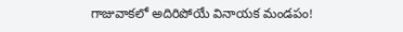గాజువాకలో అదిరిపోయే వినాయక మండపం!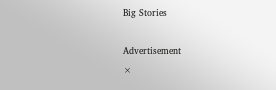Big Stories

Advertisement
×